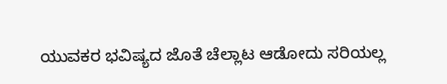ಯುವಕರ ಭವಿಷ್ಯದ ಜೊತೆ ಚೆಲ್ಲಾಟ ಆಡೋದು ಸರಿಯಲ್ಲ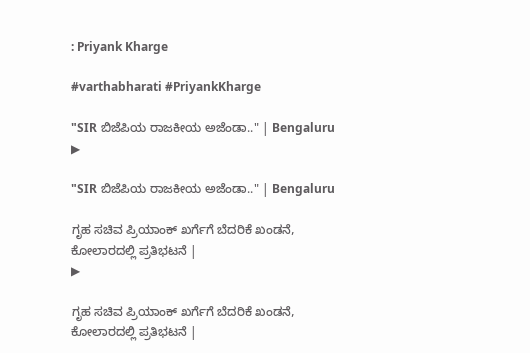: Priyank Kharge

#varthabharati #PriyankKharge

"SIR ಬಿಜೆಪಿಯ ರಾಜಕೀಯ ಅಜೆಂಡಾ.." | Bengaluru
▶

"SIR ಬಿಜೆಪಿಯ ರಾಜಕೀಯ ಅಜೆಂಡಾ.." | Bengaluru

ಗೃಹ ಸಚಿವ ಪ್ರಿಯಾಂಕ್ ಖರ್ಗೆಗೆ ಬೆದರಿಕೆ ಖಂಡನೆ, ಕೋಲಾರದಲ್ಲಿ ಪ್ರತಿಭಟನೆ |
▶

ಗೃಹ ಸಚಿವ ಪ್ರಿಯಾಂಕ್ ಖರ್ಗೆಗೆ ಬೆದರಿಕೆ ಖಂಡನೆ, ಕೋಲಾರದಲ್ಲಿ ಪ್ರತಿಭಟನೆ |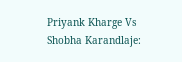Priyank Kharge Vs Shobha Karandlaje: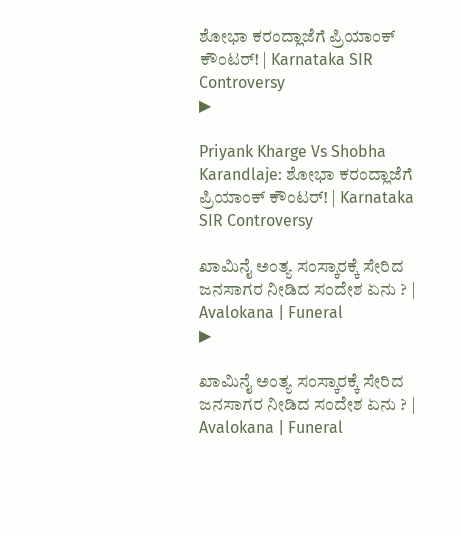ಶೋಭಾ ಕರಂದ್ಲಾಜೆಗೆ ಪ್ರಿಯಾಂಕ್ ಕೌಂಟರ್! | Karnataka SIR Controversy
▶

Priyank Kharge Vs Shobha Karandlaje: ಶೋಭಾ ಕರಂದ್ಲಾಜೆಗೆ ಪ್ರಿಯಾಂಕ್ ಕೌಂಟರ್! | Karnataka SIR Controversy

ಖಾಮಿನೈ ಅಂತ್ಯ ಸಂಸ್ಕಾರಕ್ಕೆ ಸೇರಿದ ಜನಸಾಗರ ನೀಡಿದ ಸಂದೇಶ ಏನು ? | Avalokana | Funeral
▶

ಖಾಮಿನೈ ಅಂತ್ಯ ಸಂಸ್ಕಾರಕ್ಕೆ ಸೇರಿದ ಜನಸಾಗರ ನೀಡಿದ ಸಂದೇಶ ಏನು ? | Avalokana | Funeral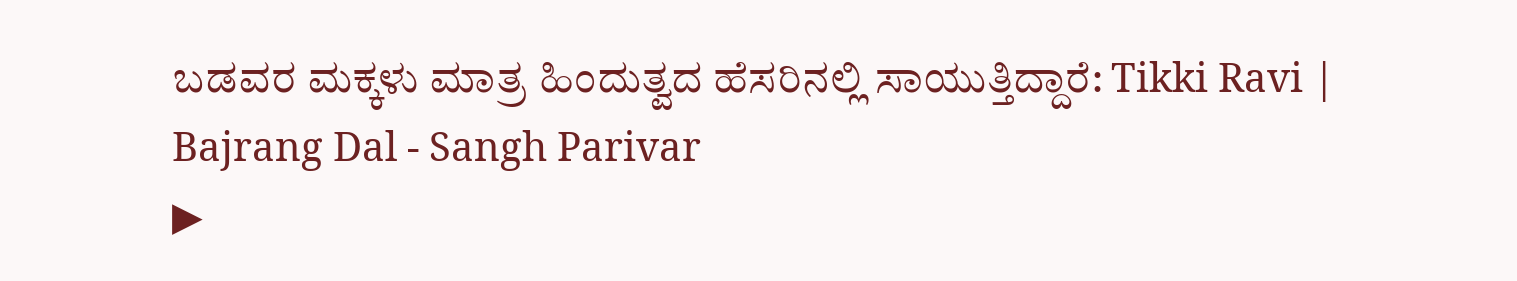ಬಡವರ ಮಕ್ಕಳು ಮಾತ್ರ ಹಿಂದುತ್ವದ ಹೆಸರಿನಲ್ಲಿ ಸಾಯುತ್ತಿದ್ದಾರೆ: Tikki Ravi | Bajrang Dal - Sangh Parivar
▶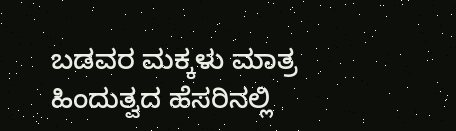ಬಡವರ ಮಕ್ಕಳು ಮಾತ್ರ ಹಿಂದುತ್ವದ ಹೆಸರಿನಲ್ಲಿ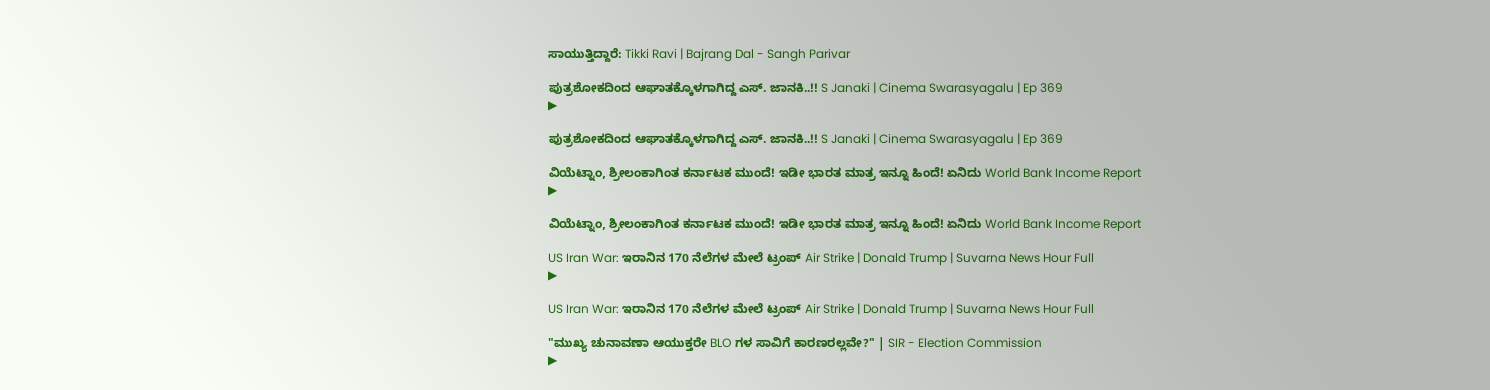ಸಾಯುತ್ತಿದ್ದಾರೆ: Tikki Ravi | Bajrang Dal - Sangh Parivar

ಪುತ್ರಶೋಕದಿಂದ ಆಘಾತಕ್ಕೊಳಗಾಗಿದ್ದ ಎಸ್. ಜಾನಕಿ..!! S Janaki | Cinema Swarasyagalu | Ep 369
▶

ಪುತ್ರಶೋಕದಿಂದ ಆಘಾತಕ್ಕೊಳಗಾಗಿದ್ದ ಎಸ್. ಜಾನಕಿ..!! S Janaki | Cinema Swarasyagalu | Ep 369

ವಿಯೆಟ್ನಾಂ, ಶ್ರೀಲಂಕಾಗಿಂತ ಕರ್ನಾಟಕ ಮುಂದೆ! ಇಡೀ ಭಾರತ ಮಾತ್ರ ಇನ್ನೂ ಹಿಂದೆ! ಏನಿದು World Bank Income Report
▶

ವಿಯೆಟ್ನಾಂ, ಶ್ರೀಲಂಕಾಗಿಂತ ಕರ್ನಾಟಕ ಮುಂದೆ! ಇಡೀ ಭಾರತ ಮಾತ್ರ ಇನ್ನೂ ಹಿಂದೆ! ಏನಿದು World Bank Income Report

US Iran War: ಇರಾನಿನ 170 ನೆಲೆಗಳ ಮೇಲೆ ಟ್ರಂಪ್ Air Strike | Donald Trump | Suvarna News Hour Full
▶

US Iran War: ಇರಾನಿನ 170 ನೆಲೆಗಳ ಮೇಲೆ ಟ್ರಂಪ್ Air Strike | Donald Trump | Suvarna News Hour Full

"ಮುಖ್ಯ ಚುನಾವಣಾ ಆಯುಕ್ತರೇ BLO ಗಳ ಸಾವಿಗೆ ಕಾರಣರಲ್ಲವೇ?" | SIR - Election Commission
▶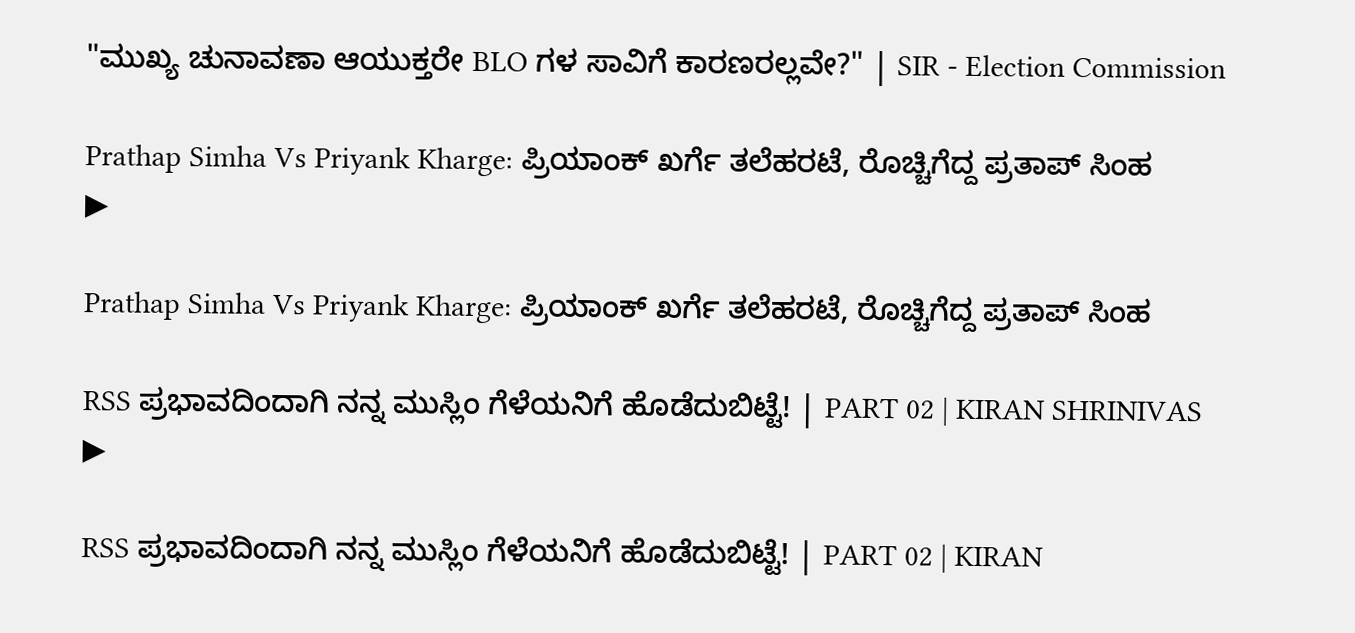"ಮುಖ್ಯ ಚುನಾವಣಾ ಆಯುಕ್ತರೇ BLO ಗಳ ಸಾವಿಗೆ ಕಾರಣರಲ್ಲವೇ?" | SIR - Election Commission

Prathap Simha Vs Priyank Kharge: ಪ್ರಿಯಾಂಕ್ ಖರ್ಗೆ ತಲೆಹರಟೆ, ರೊಚ್ಚಿಗೆದ್ದ ಪ್ರತಾಪ್ ಸಿಂಹ
▶

Prathap Simha Vs Priyank Kharge: ಪ್ರಿಯಾಂಕ್ ಖರ್ಗೆ ತಲೆಹರಟೆ, ರೊಚ್ಚಿಗೆದ್ದ ಪ್ರತಾಪ್ ಸಿಂಹ

RSS ಪ್ರಭಾವದಿಂದಾಗಿ ನನ್ನ ಮುಸ್ಲಿಂ ಗೆಳೆಯನಿಗೆ ಹೊಡೆದುಬಿಟ್ಟೆ! | PART 02 | KIRAN SHRINIVAS
▶

RSS ಪ್ರಭಾವದಿಂದಾಗಿ ನನ್ನ ಮುಸ್ಲಿಂ ಗೆಳೆಯನಿಗೆ ಹೊಡೆದುಬಿಟ್ಟೆ! | PART 02 | KIRAN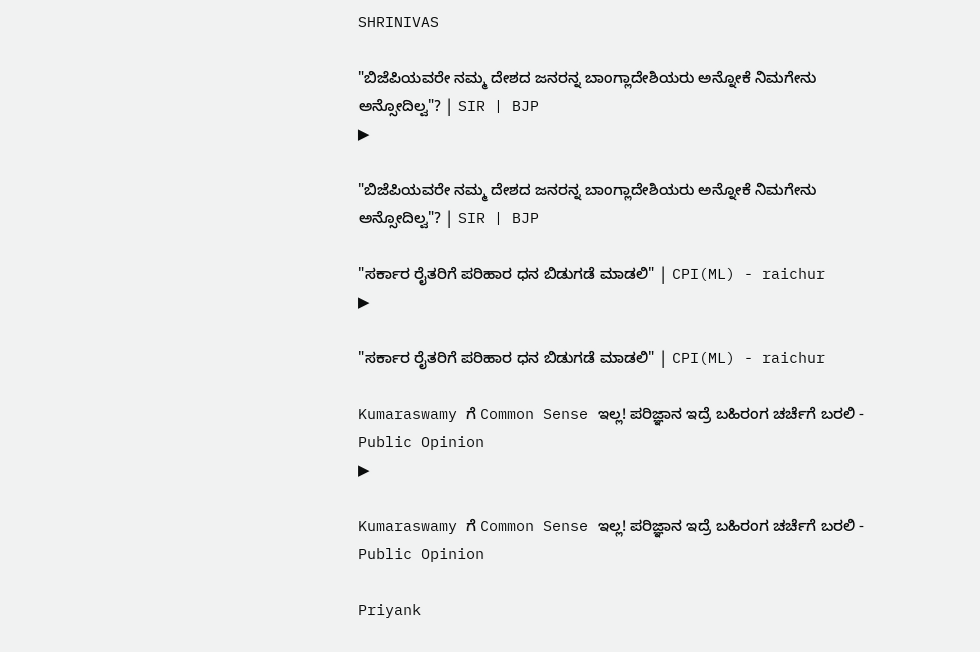SHRINIVAS

"ಬಿಜೆಪಿಯವರೇ ನಮ್ಮ ದೇಶದ ಜನರನ್ನ ಬಾಂಗ್ಲಾದೇಶಿಯರು ಅನ್ನೋಕೆ ನಿಮಗೇನು ಅನ್ಸೋದಿಲ್ವ"? | SIR | BJP
▶

"ಬಿಜೆಪಿಯವರೇ ನಮ್ಮ ದೇಶದ ಜನರನ್ನ ಬಾಂಗ್ಲಾದೇಶಿಯರು ಅನ್ನೋಕೆ ನಿಮಗೇನು ಅನ್ಸೋದಿಲ್ವ"? | SIR | BJP

"ಸರ್ಕಾರ ರೈತರಿಗೆ ಪರಿಹಾರ ಧನ ಬಿಡುಗಡೆ ಮಾಡಲಿ" | CPI(ML) - raichur
▶

"ಸರ್ಕಾರ ರೈತರಿಗೆ ಪರಿಹಾರ ಧನ ಬಿಡುಗಡೆ ಮಾಡಲಿ" | CPI(ML) - raichur

Kumaraswamy ಗೆ Common Sense ಇಲ್ಲ! ಪರಿಜ್ಞಾನ ಇದ್ರೆ ಬಹಿರಂಗ ಚರ್ಚೆಗೆ ಬರಲಿ - Public Opinion
▶

Kumaraswamy ಗೆ Common Sense ಇಲ್ಲ! ಪರಿಜ್ಞಾನ ಇದ್ರೆ ಬಹಿರಂಗ ಚರ್ಚೆಗೆ ಬರಲಿ - Public Opinion

Priyank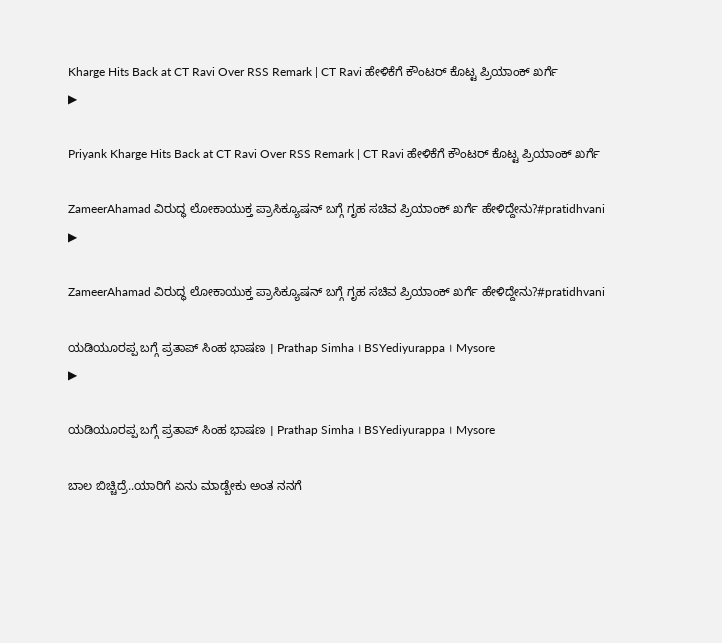Kharge Hits Back at CT Ravi Over RSS Remark | CT Ravi ಹೇಳಿಕೆಗೆ ಕೌಂಟರ್ ಕೊಟ್ಟ ಪ್ರಿಯಾಂಕ್ ಖರ್ಗೆ
▶

Priyank Kharge Hits Back at CT Ravi Over RSS Remark | CT Ravi ಹೇಳಿಕೆಗೆ ಕೌಂಟರ್ ಕೊಟ್ಟ ಪ್ರಿಯಾಂಕ್ ಖರ್ಗೆ

ZameerAhamad ವಿರುದ್ಧ ಲೋಕಾಯುಕ್ತ ಪ್ರಾಸಿಕ್ಯೂಷನ್ ಬಗ್ಗೆ ಗೃಹ ಸಚಿವ ಪ್ರಿಯಾಂಕ್ ಖರ್ಗೆ ಹೇಳಿದ್ದೇನು?#pratidhvani
▶

ZameerAhamad ವಿರುದ್ಧ ಲೋಕಾಯುಕ್ತ ಪ್ರಾಸಿಕ್ಯೂಷನ್ ಬಗ್ಗೆ ಗೃಹ ಸಚಿವ ಪ್ರಿಯಾಂಕ್ ಖರ್ಗೆ ಹೇಳಿದ್ದೇನು?#pratidhvani

ಯಡಿಯೂರಪ್ಪ ಬಗ್ಗೆ ಪ್ರತಾಪ್ ಸಿಂಹ ಭಾಷಣ । Prathap Simha । BSYediyurappa । Mysore
▶

ಯಡಿಯೂರಪ್ಪ ಬಗ್ಗೆ ಪ್ರತಾಪ್ ಸಿಂಹ ಭಾಷಣ । Prathap Simha । BSYediyurappa । Mysore

ಬಾಲ ಬಿಚ್ಚಿದ್ರೆ..ಯಾರಿಗೆ ಏನು ಮಾಡ್ಬೇಕು ಅಂತ ನನಗೆ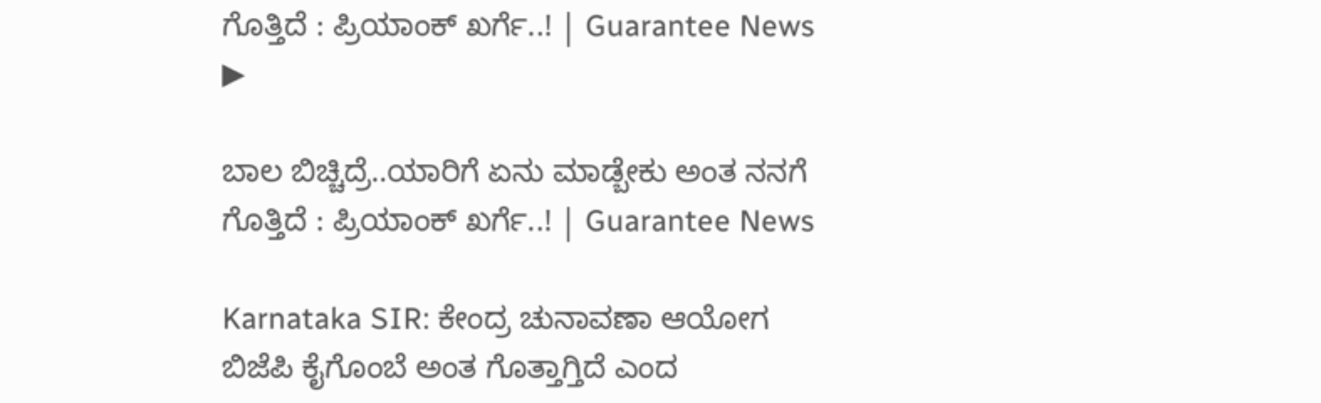ಗೊತ್ತಿದೆ : ಪ್ರಿಯಾಂಕ್ ಖರ್ಗೆ..! | Guarantee News
▶

ಬಾಲ ಬಿಚ್ಚಿದ್ರೆ..ಯಾರಿಗೆ ಏನು ಮಾಡ್ಬೇಕು ಅಂತ ನನಗೆ ಗೊತ್ತಿದೆ : ಪ್ರಿಯಾಂಕ್ ಖರ್ಗೆ..! | Guarantee News

Karnataka SIR: ಕೇಂದ್ರ ಚುನಾವಣಾ ಆಯೋಗ ಬಿಜೆಪಿ ಕೈಗೊಂಬೆ ಅಂತ ಗೊತ್ತಾಗ್ತಿದೆ ಎಂದ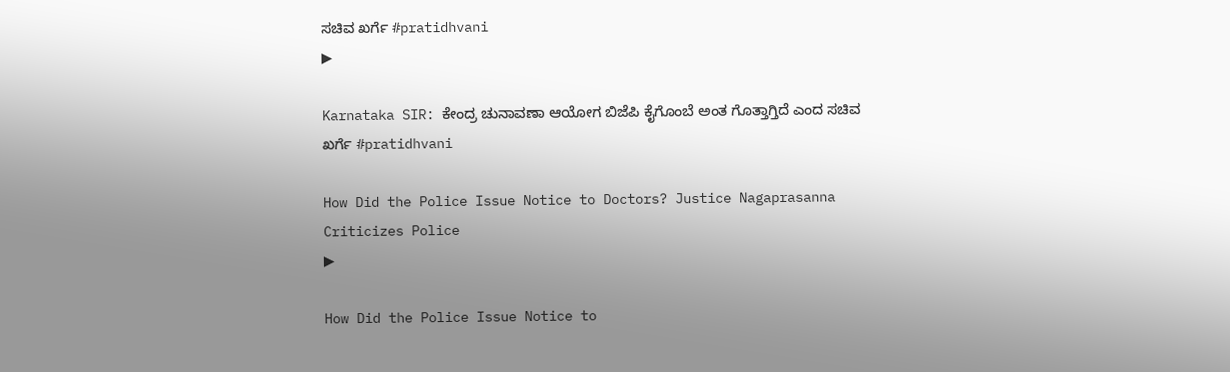ಸಚಿವ ಖರ್ಗೆ #pratidhvani
▶

Karnataka SIR: ಕೇಂದ್ರ ಚುನಾವಣಾ ಆಯೋಗ ಬಿಜೆಪಿ ಕೈಗೊಂಬೆ ಅಂತ ಗೊತ್ತಾಗ್ತಿದೆ ಎಂದ ಸಚಿವ ಖರ್ಗೆ #pratidhvani

How Did the Police Issue Notice to Doctors? Justice Nagaprasanna Criticizes Police
▶

How Did the Police Issue Notice to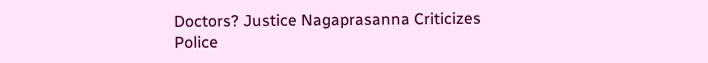Doctors? Justice Nagaprasanna Criticizes Police